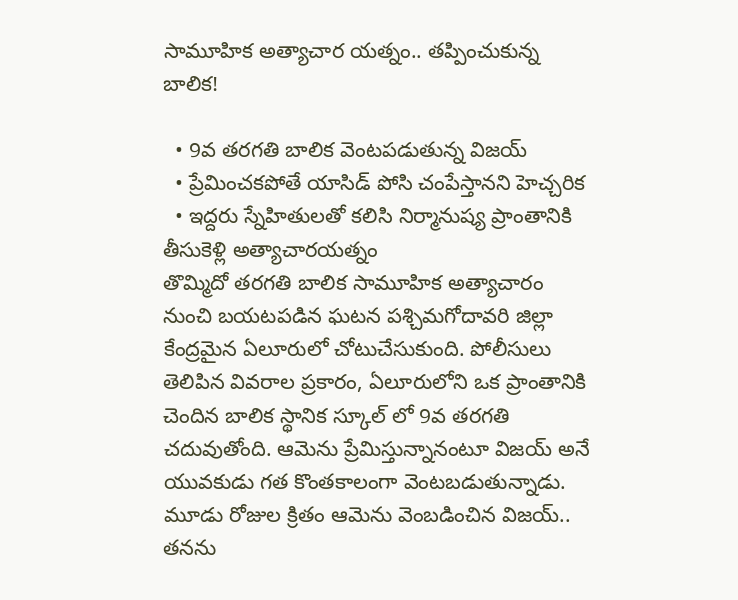సామూహిక అత్యాచార యత్నం.. తప్పించుకున్న బాలిక!

  • 9వ తరగతి బాలిక వెంటపడుతున్న విజయ్
  • ప్రేమించకపోతే యాసిడ్ పోసి చంపేస్తానని హెచ్చరిక
  • ఇద్దరు స్నేహితులతో కలిసి నిర్మానుష్య ప్రాంతానికి తీసుకెళ్లి అత్యాచారయత్నం
తొమ్మిదో తరగతి బాలిక సామూహిక అత్యాచారం నుంచి బయటపడిన ఘటన పశ్చిమగోదావరి జిల్లా కేంద్రమైన ఏలూరులో చోటుచేసుకుంది. పోలీసులు తెలిపిన వివరాల ప్రకారం, ఏలూరులోని ఒక ప్రాంతానికి చెందిన బాలిక స్థానిక స్కూల్ లో 9వ తరగతి చదువుతోంది. ఆమెను ప్రేమిస్తున్నానంటూ విజయ్ అనే యువకుడు గత కొంతకాలంగా వెంటబడుతున్నాడు. మూడు రోజుల క్రితం ఆమెను వెంబడించిన విజయ్.. తనను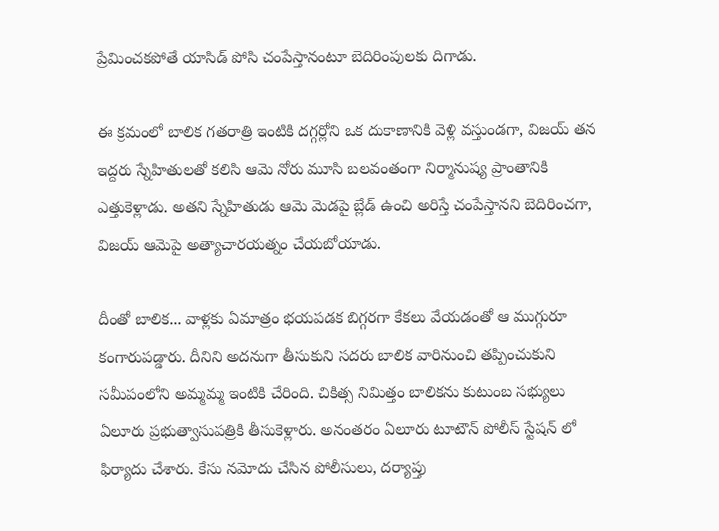ప్రేమించకపోతే యాసిడ్ పోసి చంపేస్తానంటూ బెదిరింపులకు దిగాడు.

ఈ క్రమంలో బాలిక గతరాత్రి ఇంటికి దగ్గర్లోని ఒక దుకాణానికి వెళ్లి వస్తుండగా, విజయ్ తన ఇద్దరు స్నేహితులతో కలిసి ఆమె నోరు మూసి బలవంతంగా నిర్మానుష్య ప్రాంతానికి ఎత్తుకెళ్లాడు. అతని స్నేహితుడు ఆమె మెడపై బ్లేడ్ ఉంచి అరిస్తే చంపేస్తానని బెదిరించగా, విజయ్ ఆమెపై అత్యాచారయత్నం చేయబోయాడు.

దీంతో బాలిక... వాళ్లకు ఏమాత్రం భయపడక బిగ్గరగా కేకలు వేయడంతో ఆ ముగ్గురూ కంగారుపడ్డారు. దీనిని అదనుగా తీసుకుని సదరు బాలిక వారినుంచి తప్పించుకుని సమీపంలోని అమ్మమ్మ ఇంటికి చేరింది. చికిత్స నిమిత్తం బాలికను కుటుంబ సభ్యులు ఏలూరు ప్రభుత్వాసుపత్రికి తీసుకెళ్లారు. అనంతరం ఏలూరు టూటౌన్ పోలీస్ స్టేషన్ లో ఫిర్యాదు చేశారు. కేసు నమోదు చేసిన పోలీసులు, దర్యాప్తు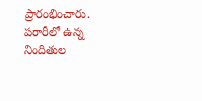ప్రారంభించారు. పరారీలో ఉన్న నిందితుల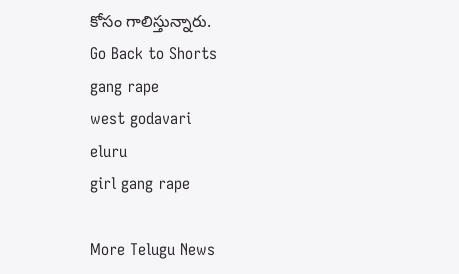కోసం గాలిస్తున్నారు.
Go Back to Shorts
gang rape
west godavari
eluru
girl gang rape

More Telugu News